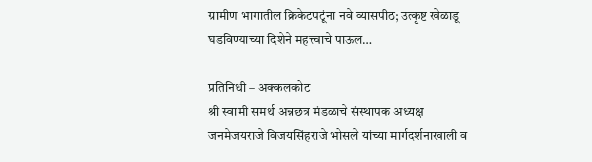ग्रामीण भागातील क्रिकेटपटूंना नवे व्यासपीठ; उत्कृष्ट खेळाडू घडविण्याच्या दिशेने महत्त्वाचे पाऊल…

प्रतिनिधी – अक्कलकोट
श्री स्वामी समर्थ अन्नछत्र मंडळाचे संस्थापक अध्यक्ष जनमेजयराजे विजयसिंहराजे भोसले यांच्या मार्गदर्शनाखाली व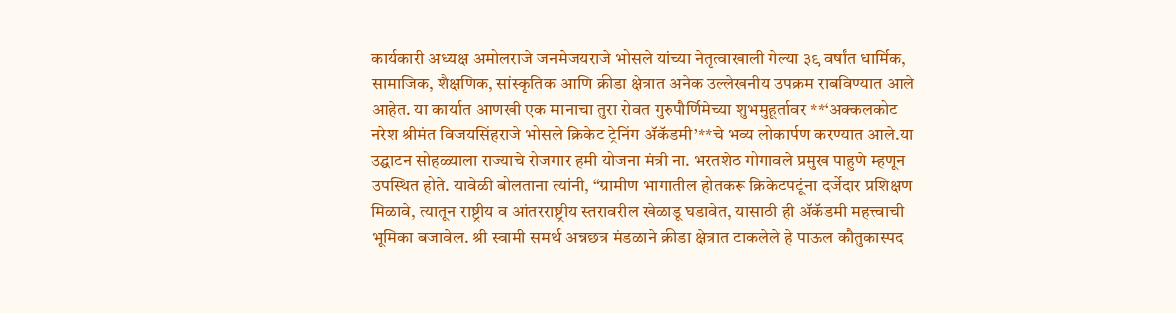कार्यकारी अध्यक्ष अमोलराजे जनमेजयराजे भोसले यांच्या नेतृत्वाखाली गेल्या ३९ वर्षांत धार्मिक, सामाजिक, शैक्षणिक, सांस्कृतिक आणि क्रीडा क्षेत्रात अनेक उल्लेखनीय उपक्रम राबविण्यात आले आहेत. या कार्यात आणखी एक मानाचा तुरा रोवत गुरुपौर्णिमेच्या शुभमुहूर्तावर **‘अक्कलकोट नरेश श्रीमंत विजयसिंहराजे भोसले क्रिकेट ट्रेनिंग ॲकॅडमी’**चे भव्य लोकार्पण करण्यात आले.या उद्घाटन सोहळ्याला राज्याचे रोजगार हमी योजना मंत्री ना. भरतशेठ गोगावले प्रमुख पाहुणे म्हणून उपस्थित होते. यावेळी बोलताना त्यांनी, “ग्रामीण भागातील होतकरू क्रिकेटपटूंना दर्जेदार प्रशिक्षण मिळावे, त्यातून राष्ट्रीय व आंतरराष्ट्रीय स्तरावरील खेळाडू घडावेत, यासाठी ही ॲकॅडमी महत्त्वाची भूमिका बजावेल. श्री स्वामी समर्थ अन्नछत्र मंडळाने क्रीडा क्षेत्रात टाकलेले हे पाऊल कौतुकास्पद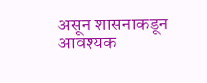असून शासनाकडून आवश्यक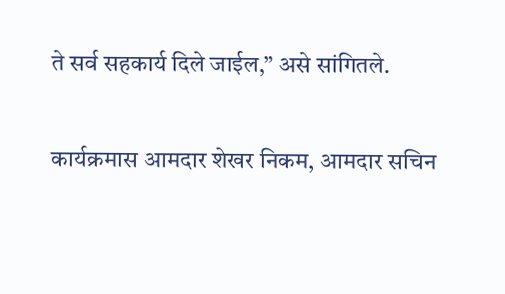ते सर्व सहकार्य दिले जाईल,” असे सांगितले.

कार्यक्रमास आमदार शेखर निकम, आमदार सचिन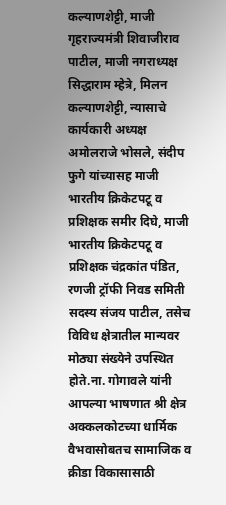कल्याणशेट्टी, माजी गृहराज्यमंत्री शिवाजीराव पाटील, माजी नगराध्यक्ष सिद्धाराम म्हेत्रे, मिलन कल्याणशेट्टी, न्यासाचे कार्यकारी अध्यक्ष अमोलराजे भोसले, संदीप फुगे यांच्यासह माजी भारतीय क्रिकेटपटू व प्रशिक्षक समीर दिघे, माजी भारतीय क्रिकेटपटू व प्रशिक्षक चंद्रकांत पंडित, रणजी ट्रॉफी निवड समिती सदस्य संजय पाटील, तसेच विविध क्षेत्रातील मान्यवर मोठ्या संख्येने उपस्थित होते.ना. गोगावले यांनी आपल्या भाषणात श्री क्षेत्र अक्कलकोटच्या धार्मिक वैभवासोबतच सामाजिक व क्रीडा विकासासाठी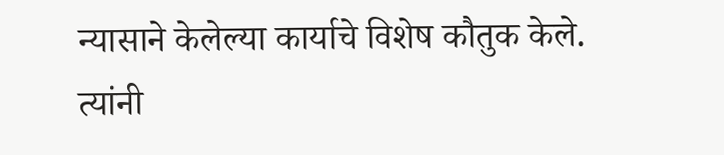न्यासाने केलेल्या कार्याचे विशेष कौतुक केले. त्यांनी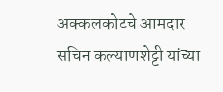अक्कलकोटचे आमदार सचिन कल्याणशेट्टी यांच्या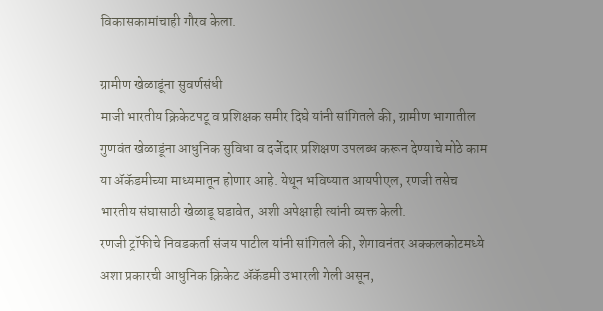विकासकामांचाही गौरव केला.

ग्रामीण खेळाडूंना सुवर्णसंधी
माजी भारतीय क्रिकेटपटू व प्रशिक्षक समीर दिघे यांनी सांगितले की, ग्रामीण भागातील गुणवंत खेळाडूंना आधुनिक सुविधा व दर्जेदार प्रशिक्षण उपलब्ध करून देण्याचे मोठे काम या ॲकॅडमीच्या माध्यमातून होणार आहे. येथून भविष्यात आयपीएल, रणजी तसेच भारतीय संघासाठी खेळाडू घडावेत, अशी अपेक्षाही त्यांनी व्यक्त केली.
रणजी ट्रॉफीचे निवडकर्ता संजय पाटील यांनी सांगितले की, शेगावनंतर अक्कलकोटमध्ये अशा प्रकारची आधुनिक क्रिकेट ॲकॅडमी उभारली गेली असून,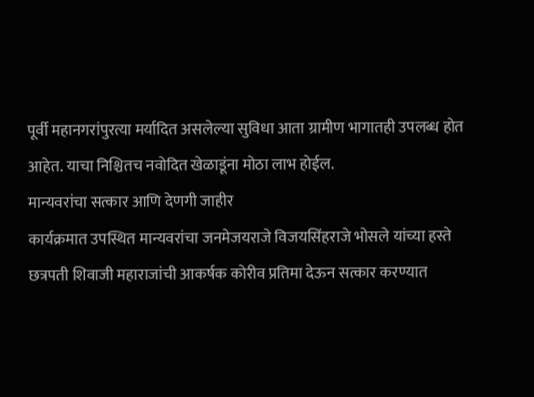पूर्वी महानगरांपुरत्या मर्यादित असलेल्या सुविधा आता ग्रामीण भागातही उपलब्ध होत आहेत. याचा निश्चितच नवोदित खेळाडूंना मोठा लाभ होईल.
मान्यवरांचा सत्कार आणि देणगी जाहीर
कार्यक्रमात उपस्थित मान्यवरांचा जनमेजयराजे विजयसिंहराजे भोसले यांच्या हस्ते छत्रपती शिवाजी महाराजांची आकर्षक कोरीव प्रतिमा देऊन सत्कार करण्यात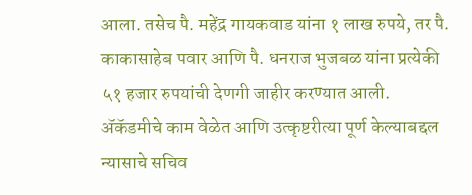आला. तसेच पै. महेंद्र गायकवाड यांना १ लाख रुपये, तर पै. काकासाहेब पवार आणि पै. धनराज भुजबळ यांना प्रत्येकी ५१ हजार रुपयांची देणगी जाहीर करण्यात आली.
ॲकॅडमीचे काम वेळेत आणि उत्कृष्टरीत्या पूर्ण केल्याबद्दल न्यासाचे सचिव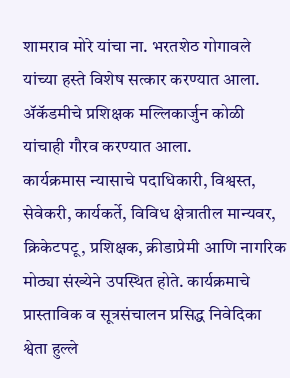शामराव मोरे यांचा ना. भरतशेठ गोगावले यांच्या हस्ते विशेष सत्कार करण्यात आला. ॲकॅडमीचे प्रशिक्षक मल्लिकार्जुन कोळी यांचाही गौरव करण्यात आला.
कार्यक्रमास न्यासाचे पदाधिकारी, विश्वस्त, सेवेकरी, कार्यकर्ते, विविध क्षेत्रातील मान्यवर, क्रिकेटपटू, प्रशिक्षक, क्रीडाप्रेमी आणि नागरिक मोठ्या संख्येने उपस्थित होते. कार्यक्रमाचे प्रास्ताविक व सूत्रसंचालन प्रसिद्ध निवेदिका श्वेता हुल्ले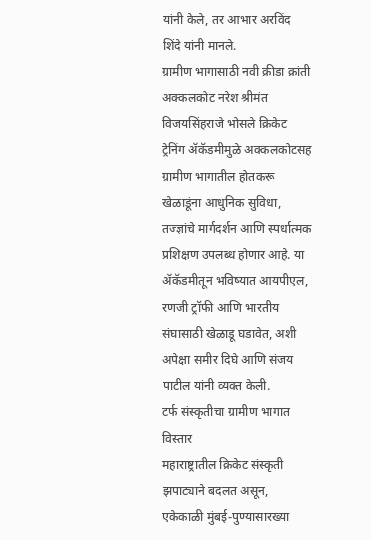यांनी केले, तर आभार अरविंद शिंदे यांनी मानले.
ग्रामीण भागासाठी नवी क्रीडा क्रांती
अक्कलकोट नरेश श्रीमंत विजयसिंहराजे भोसले क्रिकेट ट्रेनिंग ॲकॅडमीमुळे अक्कलकोटसह ग्रामीण भागातील होतकरू खेळाडूंना आधुनिक सुविधा, तज्ज्ञांचे मार्गदर्शन आणि स्पर्धात्मक प्रशिक्षण उपलब्ध होणार आहे. या ॲकॅडमीतून भविष्यात आयपीएल, रणजी ट्रॉफी आणि भारतीय संघासाठी खेळाडू घडावेत, अशी अपेक्षा समीर दिघे आणि संजय पाटील यांनी व्यक्त केली.
टर्फ संस्कृतीचा ग्रामीण भागात विस्तार
महाराष्ट्रातील क्रिकेट संस्कृती झपाट्याने बदलत असून, एकेकाळी मुंबई-पुण्यासारख्या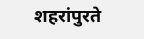शहरांपुरते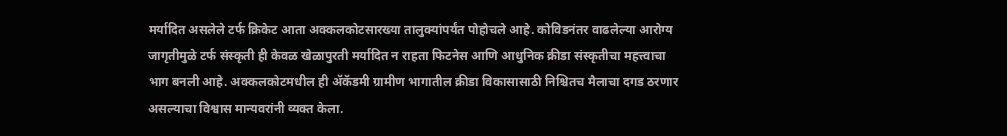मर्यादित असलेले टर्फ क्रिकेट आता अक्कलकोटसारख्या तालुक्यांपर्यंत पोहोचले आहे. कोविडनंतर वाढलेल्या आरोग्य जागृतीमुळे टर्फ संस्कृती ही केवळ खेळापुरती मर्यादित न राहता फिटनेस आणि आधुनिक क्रीडा संस्कृतीचा महत्त्वाचा भाग बनली आहे. अक्कलकोटमधील ही ॲकॅडमी ग्रामीण भागातील क्रीडा विकासासाठी निश्चितच मैलाचा दगड ठरणार असल्याचा विश्वास मान्यवरांनी व्यक्त केला.